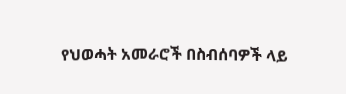የህወሓት አመራሮች በስብሰባዎች ላይ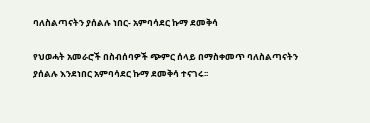ባለስልጣናትን ያሰልሉ ነበር- አምባሳደር ኩማ ደመቅሳ

የህወሓት አመራሮች በስብሰባዎች ጭምር ሰላይ በማስቀመጥ ባለስልጣናትን ያሰልሉ እንደነበር አምባሳደር ኩማ ደመቅሳ ተናገሩ፡፡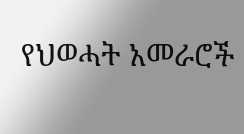የህወሓት አመራሮች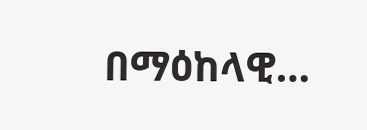በማዕከላዊ…